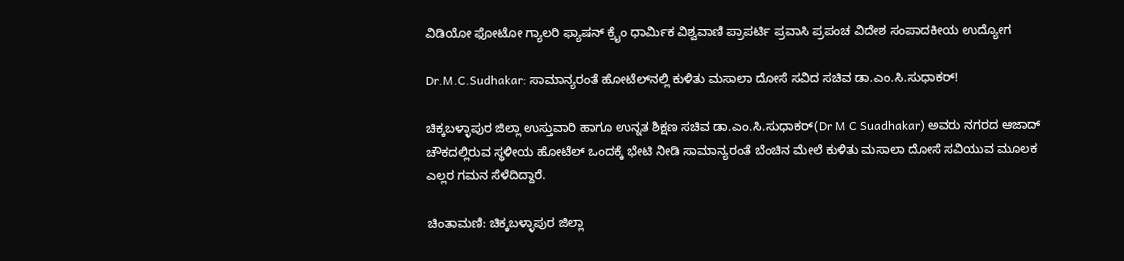ವಿಡಿಯೋ ಫೋಟೋ ಗ್ಯಾಲರಿ ಫ್ಯಾಷನ್ ಕ್ರೈಂ ಧಾರ್ಮಿಕ ವಿಶ್ವವಾಣಿ ಪ್ರಾಪರ್ಟಿ ಪ್ರವಾಸಿ ಪ್ರಪಂಚ ವಿದೇಶ ಸಂಪಾದಕೀಯ ಉದ್ಯೋಗ

Dr.M.C.Sudhakar: ಸಾಮಾನ್ಯರಂತೆ ಹೋಟೆಲ್‌ನಲ್ಲಿ ಕುಳಿತು ಮಸಾಲಾ ದೋಸೆ ಸವಿದ ಸಚಿವ ಡಾ.ಎಂ.ಸಿ.ಸುಧಾಕರ್!

ಚಿಕ್ಕಬಳ್ಳಾಪುರ ಜಿಲ್ಲಾ ಉಸ್ತುವಾರಿ ಹಾಗೂ ಉನ್ನತ ಶಿಕ್ಷಣ ಸಚಿವ ಡಾ.ಎಂ.ಸಿ.ಸುಧಾಕರ್(Dr M C Suadhakar) ಅವರು ನಗರದ ಆಜಾದ್ ಚೌಕದಲ್ಲಿರುವ ಸ್ಥಳೀಯ ಹೋಟೆಲ್ ಒಂದಕ್ಕೆ ಭೇಟಿ ನೀಡಿ ಸಾಮಾನ್ಯರಂತೆ ಬೆಂಚಿನ ಮೇಲೆ ಕುಳಿತು ಮಸಾಲಾ ದೋಸೆ ಸವಿಯುವ ಮೂಲಕ ಎಲ್ಲರ ಗಮನ ಸೆಳೆದಿದ್ದಾರೆ.

ಚಿಂತಾಮಣಿ: ಚಿಕ್ಕಬಳ್ಳಾಪುರ ಜಿಲ್ಲಾ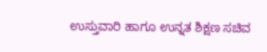ಉಸ್ತುವಾರಿ ಹಾಗೂ ಉನ್ನತ ಶಿಕ್ಷಣ ಸಚಿವ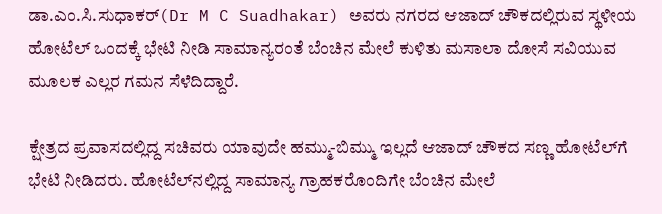ಡಾ.ಎಂ.ಸಿ.ಸುಧಾಕರ್(Dr M C Suadhakar) ಅವರು ನಗರದ ಆಜಾದ್ ಚೌಕದಲ್ಲಿರುವ ಸ್ಥಳೀಯ ಹೋಟೆಲ್ ಒಂದಕ್ಕೆ ಭೇಟಿ ನೀಡಿ ಸಾಮಾನ್ಯರಂತೆ ಬೆಂಚಿನ ಮೇಲೆ ಕುಳಿತು ಮಸಾಲಾ ದೋಸೆ ಸವಿಯುವ ಮೂಲಕ ಎಲ್ಲರ ಗಮನ ಸೆಳೆದಿದ್ದಾರೆ.

ಕ್ಷೇತ್ರದ ಪ್ರವಾಸದಲ್ಲಿದ್ದ ಸಚಿವರು ಯಾವುದೇ ಹಮ್ಮು-ಬಿಮ್ಮು ಇಲ್ಲದೆ ಆಜಾದ್ ಚೌಕದ ಸಣ್ಣ ಹೋಟೆಲ್‌ಗೆ ಭೇಟಿ ನೀಡಿದರು. ಹೋಟೆಲ್‌ನಲ್ಲಿದ್ದ ಸಾಮಾನ್ಯ ಗ್ರಾಹಕರೊಂದಿಗೇ ಬೆಂಚಿನ ಮೇಲೆ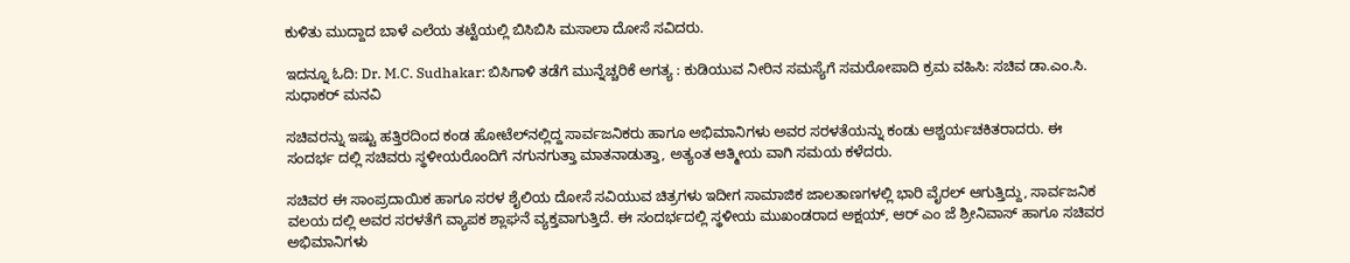ಕುಳಿತು ಮುದ್ದಾದ ಬಾಳೆ ಎಲೆಯ ತಟ್ಟೆಯಲ್ಲಿ ಬಿಸಿಬಿಸಿ ಮಸಾಲಾ ದೋಸೆ ಸವಿದರು.

ಇದನ್ನೂ ಓದಿ: Dr. M.C. Sudhakar: ಬಿಸಿಗಾಳಿ ತಡೆಗೆ ಮುನ್ನೆಚ್ಚರಿಕೆ ಅಗತ್ಯ : ಕುಡಿಯುವ ನೀರಿನ ಸಮಸ್ಯೆಗೆ ಸಮರೋಪಾದಿ ಕ್ರಮ ವಹಿಸಿ: ಸಚಿವ ಡಾ.ಎಂ.ಸಿ. ಸುಧಾಕರ್ ಮನವಿ

ಸಚಿವರನ್ನು ಇಷ್ಟು ಹತ್ತಿರದಿಂದ ಕಂಡ ಹೋಟೆಲ್‌ನಲ್ಲಿದ್ದ ಸಾರ್ವಜನಿಕರು ಹಾಗೂ ಅಭಿಮಾನಿಗಳು ಅವರ ಸರಳತೆಯನ್ನು ಕಂಡು ಆಶ್ಚರ್ಯಚಕಿತರಾದರು. ಈ ಸಂದರ್ಭ ದಲ್ಲಿ ಸಚಿವರು ಸ್ಥಳೀಯರೊಂದಿಗೆ ನಗುನಗುತ್ತಾ ಮಾತನಾಡುತ್ತಾ, ಅತ್ಯಂತ ಆತ್ಮೀಯ ವಾಗಿ ಸಮಯ ಕಳೆದರು.

ಸಚಿವರ ಈ ಸಾಂಪ್ರದಾಯಿಕ ಹಾಗೂ ಸರಳ ಶೈಲಿಯ ದೋಸೆ ಸವಿಯುವ ಚಿತ್ರಗಳು ಇದೀಗ ಸಾಮಾಜಿಕ ಜಾಲತಾಣಗಳಲ್ಲಿ ಭಾರಿ ವೈರಲ್ ಆಗುತ್ತಿದ್ದು, ಸಾರ್ವಜನಿಕ ವಲಯ ದಲ್ಲಿ ಅವರ ಸರಳತೆಗೆ ವ್ಯಾಪಕ ಶ್ಲಾಘನೆ ವ್ಯಕ್ತವಾಗುತ್ತಿದೆ. ಈ ಸಂದರ್ಭದಲ್ಲಿ ಸ್ಥಳೀಯ ಮುಖಂಡರಾದ ಅಕ್ಷಯ್, ಆರ್ ಎಂ ಜೆ ಶ್ರೀನಿವಾಸ್ ಹಾಗೂ ಸಚಿವರ ಅಭಿಮಾನಿಗಳು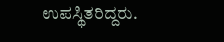ಉಪಸ್ಥಿತರಿದ್ದರು.